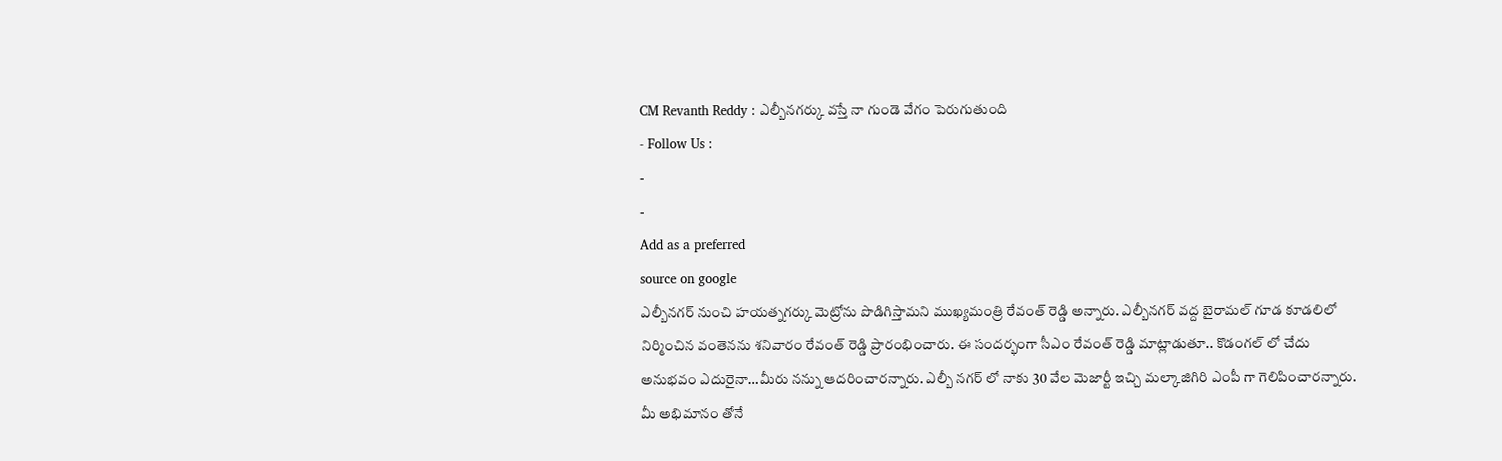CM Revanth Reddy : ఎల్బీనగర్కు వస్తే నా గుండె వేగం పెరుగుతుంది
- Follow Us :
-
-
Add as a preferred
source on google
ఎల్బీనగర్ నుంచి హయత్నగర్కు మెట్రోను పొడిగిస్తామని ముఖ్యమంత్రి రేవంత్ రెడ్డి అన్నారు. ఎల్బీనగర్ వద్ద బైరామల్ గూడ కూడలిలో నిర్మించిన వంతెనను శనివారం రేవంత్ రెడ్డి ప్రారంభించారు. ఈ సందర్భంగా సీఎం రేవంత్ రెడ్డి మాట్లాడుతూ.. కొడంగల్ లో చేదు అనుభవం ఎదురైనా…మీరు నన్ను ఆదరించారన్నారు. ఎల్బీ నగర్ లో నాకు 30 వేల మెజార్టీ ఇచ్చి మల్కాజిగిరి ఎంపీ గా గెలిపించారన్నారు. మీ అభిమానం తోనే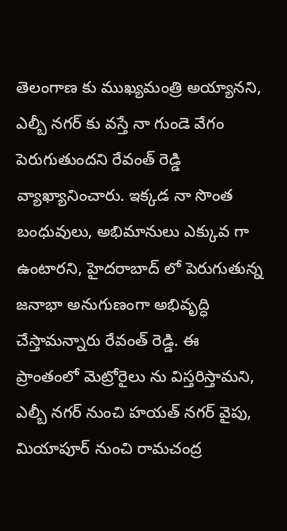తెలంగాణ కు ముఖ్యమంత్రి అయ్యానని, ఎల్బీ నగర్ కు వస్తే నా గుండె వేగం పెరుగుతుందని రేవంత్ రెడ్డి వ్యాఖ్యానించారు. ఇక్కడ నా సొంత బంధువులు, అభిమానులు ఎక్కువ గా ఉంటారని, హైదరాబాద్ లో పెరుగుతున్న జనాభా అనుగుణంగా అభివృద్ధి చేస్తామన్నారు రేవంత్ రెడ్డి. ఈ ప్రాంతంలో మెట్రోరైలు ను విస్తరిస్తామని, ఎల్బీ నగర్ నుంచి హయత్ నగర్ వైపు, మియాపూర్ నుంచి రామచంద్ర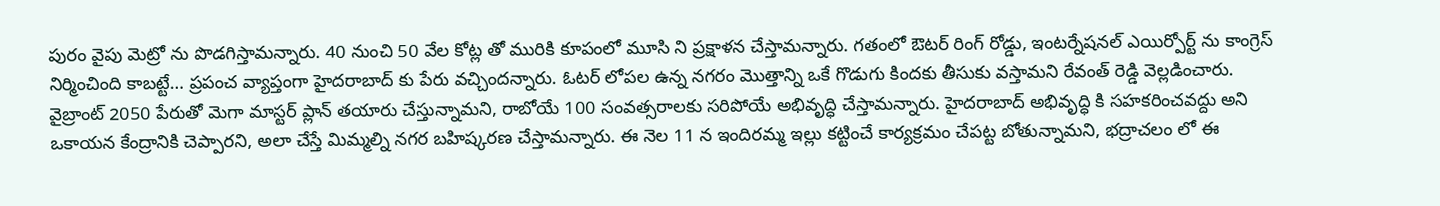పురం వైపు మెట్రో ను పొడగిస్తామన్నారు. 40 నుంచి 50 వేల కోట్ల తో మురికి కూపంలో మూసి ని ప్రక్షాళన చేస్తామన్నారు. గతంలో ఔటర్ రింగ్ రోడ్డు, ఇంటర్నేషనల్ ఎయిర్పోర్ట్ ను కాంగ్రెస్ నిర్మించింది కాబట్టే… ప్రపంచ వ్యాప్తంగా హైదరాబాద్ కు పేరు వచ్చిందన్నారు. ఓటర్ లోపల ఉన్న నగరం మొత్తాన్ని ఒకే గొడుగు కిందకు తీసుకు వస్తామని రేవంత్ రెడ్డి వెల్లడించారు.
వైబ్రాంట్ 2050 పేరుతో మెగా మాస్టర్ ప్లాన్ తయారు చేస్తున్నామని, రాబోయే 100 సంవత్సరాలకు సరిపోయే అభివృద్ధి చేస్తామన్నారు. హైదరాబాద్ అభివృద్ధి కి సహకరించవద్దు అని ఒకాయన కేంద్రానికి చెప్పారని, అలా చేస్తే మిమ్మల్ని నగర బహిష్కరణ చేస్తామన్నారు. ఈ నెల 11 న ఇందిరమ్మ ఇల్లు కట్టించే కార్యక్రమం చేపట్ట బోతున్నామని, భద్రాచలం లో ఈ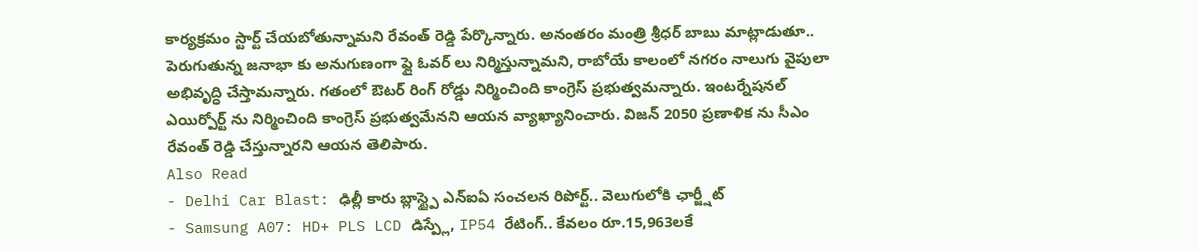కార్యక్రమం స్టార్ట్ చేయబోతున్నామని రేవంత్ రెడ్డి పేర్కొన్నారు. అనంతరం మంత్రి శ్రీధర్ బాబు మాట్లాడుతూ.. పెరుగుతున్న జనాభా కు అనుగుణంగా ఫ్లై ఓవర్ లు నిర్మిస్తున్నామని, రాబోయే కాలంలో నగరం నాలుగు వైపులా అభివృద్ధి చేస్తామన్నారు. గతంలో ఔటర్ రింగ్ రోడ్డు నిర్మించింది కాంగ్రెస్ ప్రభుత్వమన్నారు. ఇంటర్నేషనల్ ఎయిర్పోర్ట్ ను నిర్మించింది కాంగ్రెస్ ప్రభుత్వమేనని ఆయన వ్యాఖ్యానించారు. విజన్ 2050 ప్రణాళిక ను సీఎం రేవంత్ రెడ్డి చేస్తున్నారని ఆయన తెలిపారు.
Also Read
- Delhi Car Blast: ఢిల్లీ కారు బ్లాస్ట్పై ఎన్ఐఏ సంచలన రిపోర్ట్.. వెలుగులోకి ఛార్జ్షీట్
- Samsung A07: HD+ PLS LCD డిస్ప్లే, IP54 రేటింగ్.. కేవలం రూ.15,963లకే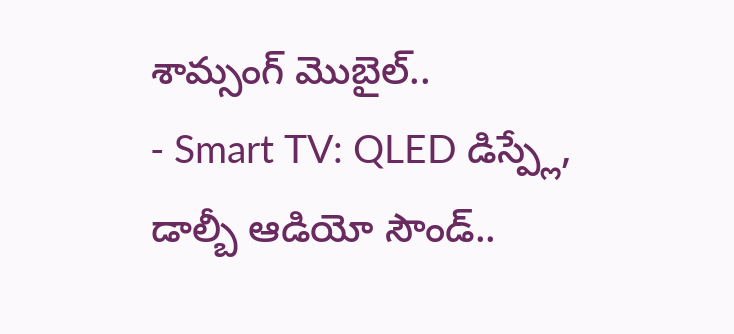శామ్సంగ్ మొబైల్..
- Smart TV: QLED డిస్ప్లే, డాల్బీ ఆడియో సౌండ్..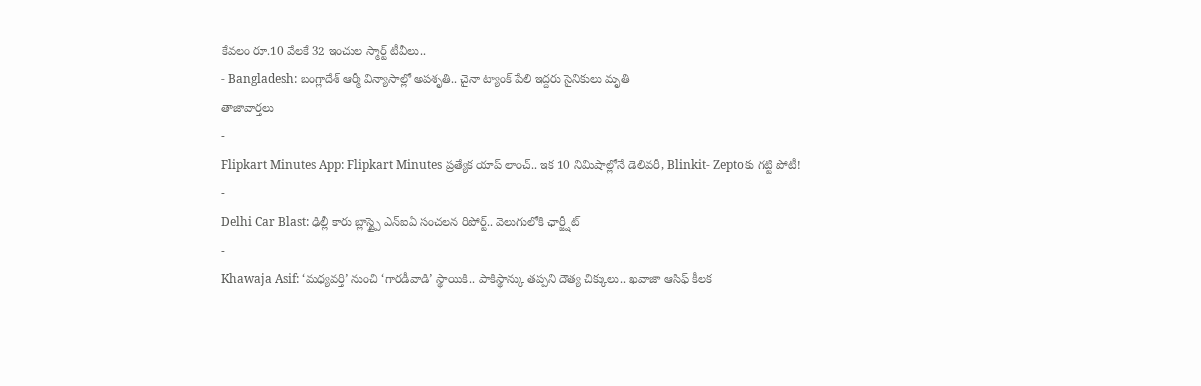కేవలం రూ.10 వేలకే 32 ఇంచుల స్మార్ట్ టీవీలు..
- Bangladesh: బంగ్లాదేశ్ ఆర్మీ విన్యాసాల్లో అపశృతి.. చైనా ట్యాంక్ పేలి ఇద్దరు సైనికులు మృతి
తాజావార్తలు
-
Flipkart Minutes App: Flipkart Minutes ప్రత్యేక యాప్ లాంచ్.. ఇక 10 నిమిషాల్లోనే డెలివరీ, Blinkit- Zeptoకు గట్టి పోటీ!
-
Delhi Car Blast: ఢిల్లీ కారు బ్లాస్ట్పై ఎన్ఐఏ సంచలన రిపోర్ట్.. వెలుగులోకి ఛార్జ్షీట్
-
Khawaja Asif: ‘మధ్యవర్తి’ నుంచి ‘గారడీవాడి’ స్థాయికి.. పాకిస్థాన్కు తప్పని దౌత్య చిక్కులు.. ఖవాజా ఆసిఫ్ కీలక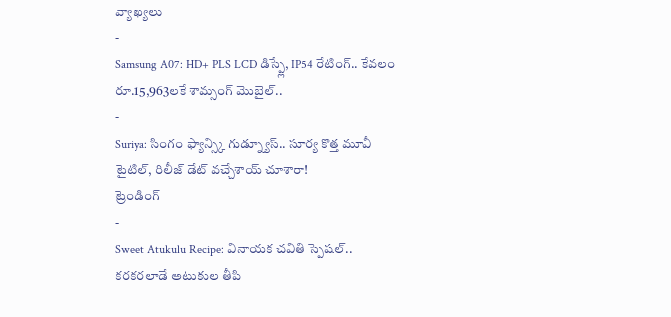వ్యాఖ్యలు
-
Samsung A07: HD+ PLS LCD డిస్ప్లే, IP54 రేటింగ్.. కేవలం రూ.15,963లకే శామ్సంగ్ మొబైల్..
-
Suriya: సింగం ఫ్యాన్స్కి గుడ్న్యూస్.. సూర్య కొత్త మూవీ టైటిల్, రిలీజ్ డేట్ వచ్చేశాయ్ చూశారా!
ట్రెండింగ్
-
Sweet Atukulu Recipe: వినాయక చవితి స్పెషల్.. కరకరలాడే అటుకుల తీపి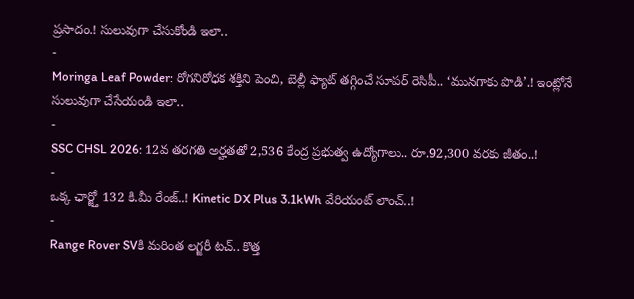ప్రసాదం.! సులువుగా చేసుకోండి ఇలా..
-
Moringa Leaf Powder: రోగనిరోధక శక్తిని పెంచి, బెల్లీ ఫ్యాట్ తగ్గించే సూపర్ రెసిపీ.. ‘మునగాకు పొడి’.! ఇంట్లోనే సులువుగా చేసేయండి ఇలా..
-
SSC CHSL 2026: 12వ తరగతి అర్హతతో 2,536 కేంద్ర ప్రభుత్వ ఉద్యోగాలు.. రూ.92,300 వరకు జీతం..!
-
ఒక్క ఛార్జ్తో 132 కి.మీ రేంజ్..! Kinetic DX Plus 3.1kWh వేరియంట్ లాంచ్..!
-
Range Rover SVకి మరింత లగ్జరీ టచ్.. కొత్త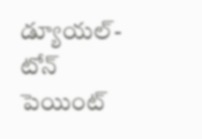డ్యూయల్-టోన్ పెయింట్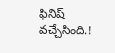ఫినిష్ వచ్చేసింది.!